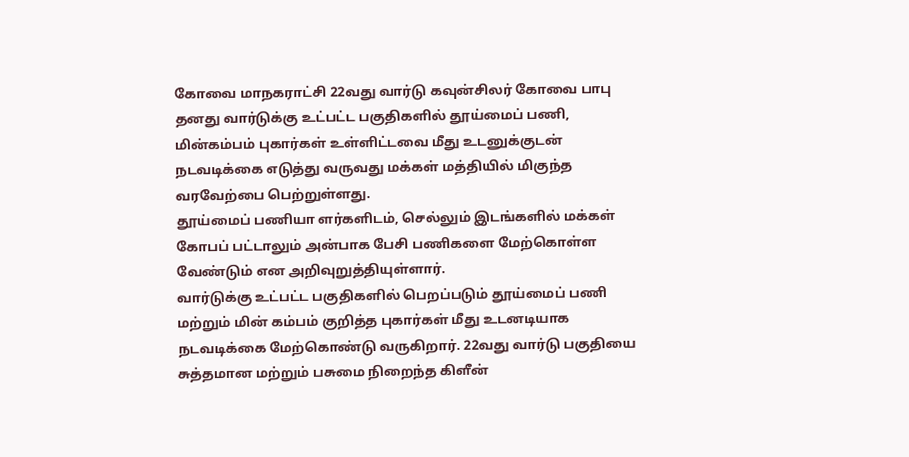கோவை மாநகராட்சி 22வது வார்டு கவுன்சிலர் கோவை பாபு தனது வார்டுக்கு உட்பட்ட பகுதிகளில் தூய்மைப் பணி, மின்கம்பம் புகார்கள் உள்ளிட்டவை மீது உடனுக்குடன் நடவடிக்கை எடுத்து வருவது மக்கள் மத்தியில் மிகுந்த வரவேற்பை பெற்றுள்ளது.
தூய்மைப் பணியா ளர்களிடம், செல்லும் இடங்களில் மக்கள் கோபப் பட்டாலும் அன்பாக பேசி பணிகளை மேற்கொள்ள வேண்டும் என அறிவுறுத்தியுள்ளார்.
வார்டுக்கு உட்பட்ட பகுதிகளில் பெறப்படும் தூய்மைப் பணி மற்றும் மின் கம்பம் குறித்த புகார்கள் மீது உடனடியாக நடவடிக்கை மேற்கொண்டு வருகிறார். 22வது வார்டு பகுதியை சுத்தமான மற்றும் பசுமை நிறைந்த கிளீன்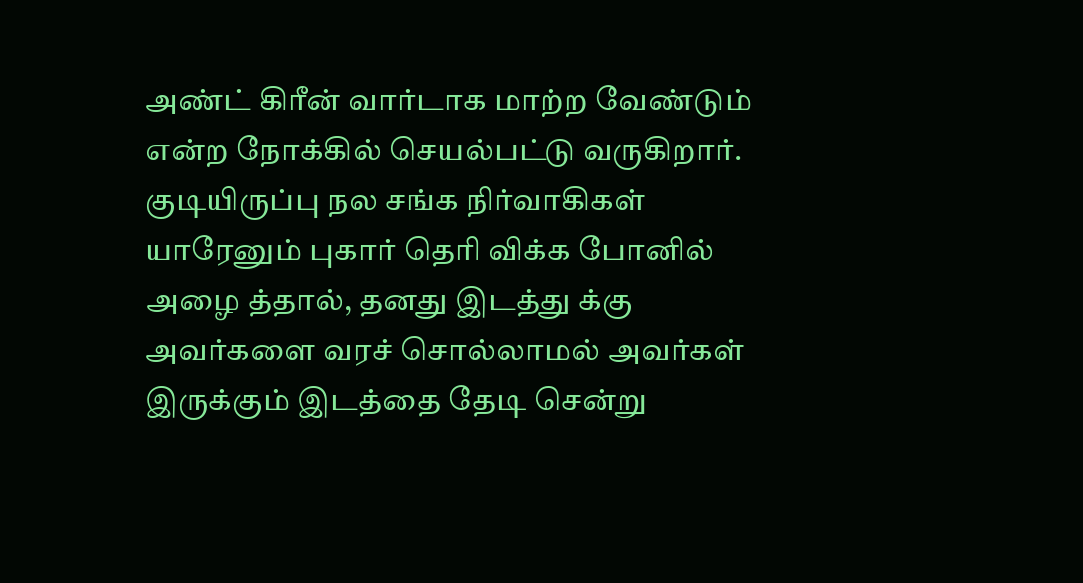அண்ட் கிரீன் வார்டாக மாற்ற வேண்டும் என்ற நோக்கில் செயல்பட்டு வருகிறார்.
குடியிருப்பு நல சங்க நிர்வாகிகள் யாரேனும் புகார் தெரி விக்க போனில் அழை த்தால், தனது இடத்து க்கு அவர்களை வரச் சொல்லாமல் அவர்கள் இருக்கும் இடத்தை தேடி சென்று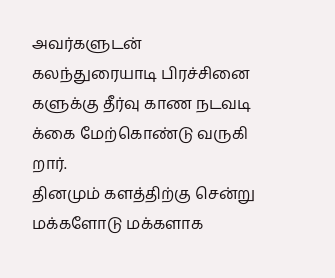அவர்களுடன் கலந்துரையாடி பிரச்சினை களுக்கு தீர்வு காண நடவடி க்கை மேற்கொண்டு வருகி றார்.
தினமும் களத்திற்கு சென்று மக்களோடு மக்களாக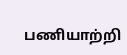பணியாற்றி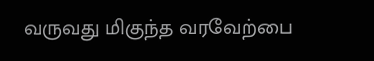வருவது மிகுந்த வரவேற்பை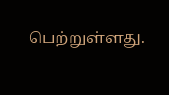பெற்றுள்ளது.